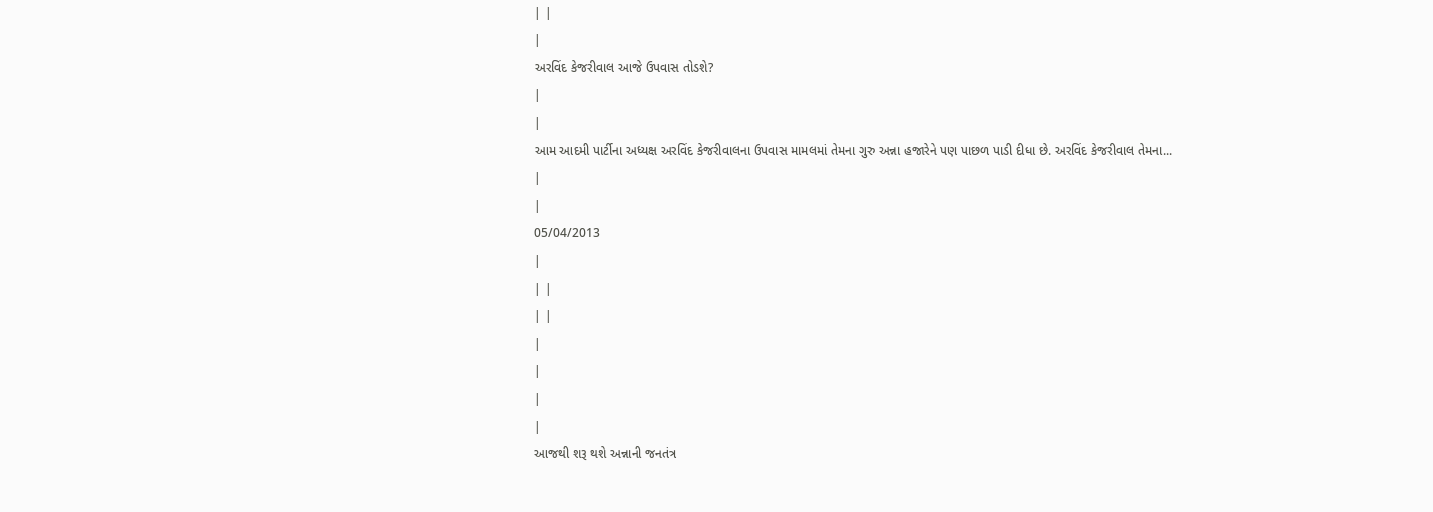| |
|
અરવિંદ કેજરીવાલ આજે ઉપવાસ તોડશે?
|
|
આમ આદમી પાર્ટીના અધ્યક્ષ અરવિંદ કેજરીવાલના ઉપવાસ મામલમાં તેમના ગુરુ અન્ના હજારેને પણ પાછળ પાડી દીધા છે. અરવિંદ કેજરીવાલ તેમના...
|
|
05/04/2013
|
| |
| |
|
|
|
|
આજથી શરૂ થશે અન્નાની જનતંત્ર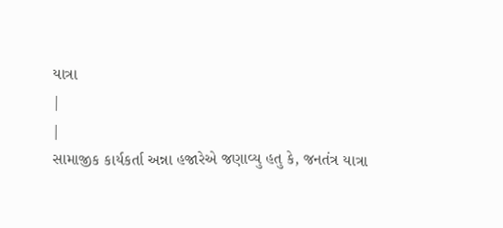યાત્રા
|
|
સામાજીક કાર્યકર્તા અન્ના હજારેએ જણાવ્યુ હતુ કે, જનતંત્ર યાત્રા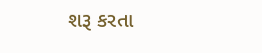શરૂ કરતા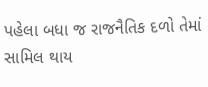પહેલા બધા જ રાજનૈતિક દળો તેમાં સામિલ થાય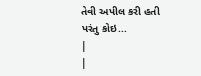તેવી અપીલ કરી હતી પરંતુ કોઇ...
|
|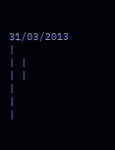31/03/2013
|
| |
| |
|
|
|